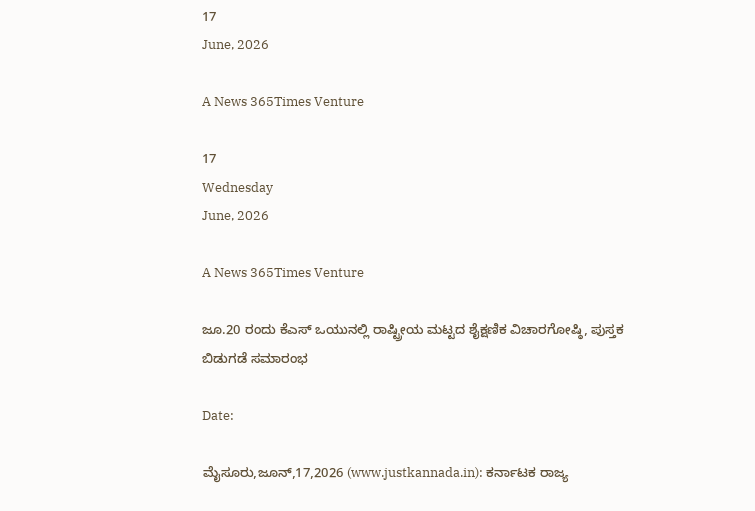17
June, 2026

A News 365Times Venture

17
Wednesday
June, 2026

A News 365Times Venture

ಜೂ.20 ರಂದು ಕೆಎಸ್ ಒಯುನಲ್ಲಿ ರಾಷ್ಟ್ರೀಯ ಮಟ್ಟದ ಶೈಕ್ಷಣಿಕ ವಿಚಾರಗೋಷ್ಠಿ, ಪುಸ್ತಕ ಬಿಡುಗಡೆ ಸಮಾರಂಭ

Date:

ಮೈಸೂರು,ಜೂನ್,17,2026 (www.justkannada.in): ಕರ್ನಾಟಕ ರಾಜ್ಯ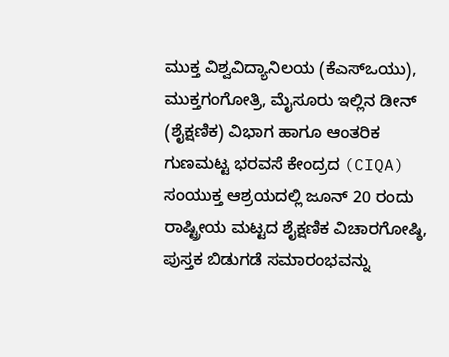ಮುಕ್ತ ವಿಶ್ವವಿದ್ಯಾನಿಲಯ (ಕೆಎಸ್‌ಒಯು), ಮುಕ್ತಗಂಗೋತ್ರಿ, ಮೈಸೂರು ಇಲ್ಲಿನ ಡೀನ್ (ಶೈಕ್ಷಣಿಕ) ವಿಭಾಗ ಹಾಗೂ ಆಂತರಿಕ ಗುಣಮಟ್ಟ ಭರವಸೆ ಕೇಂದ್ರದ (CIQA) ಸಂಯುಕ್ತ ಆಶ್ರಯದಲ್ಲಿ ಜೂನ್ 20 ರಂದು ರಾಷ್ಟ್ರೀಯ ಮಟ್ಟದ ಶೈಕ್ಷಣಿಕ ವಿಚಾರಗೋಷ್ಠಿ, ಪುಸ್ತಕ ಬಿಡುಗಡೆ ಸಮಾರಂಭವನ್ನು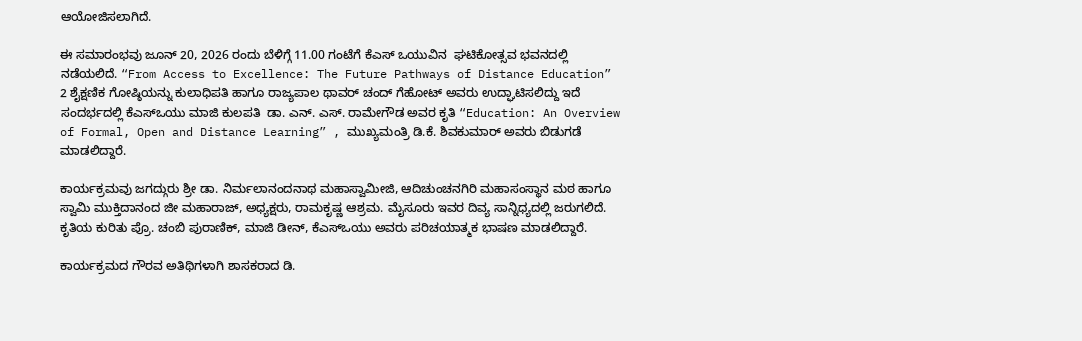ಆಯೋಜಿಸಲಾಗಿದೆ.

ಈ ಸಮಾರಂಭವು ಜೂನ್ 20, 2026 ರಂದು ಬೆಳಿಗ್ಗೆ 11.00 ಗಂಟೆಗೆ ಕೆಎಸ್ ಒಯುವಿನ  ಘಟಿಕೋತ್ಸವ ಭವನದಲ್ಲಿ ನಡೆಯಲಿದೆ. “From Access to Excellence: The Future Pathways of Distance Education” 2 ಶೈಕ್ಷಣಿಕ ಗೋಷ್ಠಿಯನ್ನು ಕುಲಾಧಿಪತಿ ಹಾಗೂ ರಾಜ್ಯಪಾಲ ಥಾವರ್ ಚಂದ್ ಗೆಹೋಟ್ ಅವರು ಉದ್ಘಾಟಿಸಲಿದ್ದು ಇದೆ ಸಂದರ್ಭದಲ್ಲಿ ಕೆಎಸ್‌ಒಯು ಮಾಜಿ ಕುಲಪತಿ  ಡಾ. ಎನ್. ಎಸ್. ರಾಮೇಗೌಡ ಅವರ ಕೃತಿ “Education: An Overview of Formal, Open and Distance Learning” , ಮುಖ್ಯಮಂತ್ರಿ ಡಿ.ಕೆ. ಶಿವಕುಮಾರ್ ಅವರು ಬಿಡುಗಡೆ ಮಾಡಲಿದ್ದಾರೆ.

ಕಾರ್ಯಕ್ರಮವು ಜಗದ್ಗುರು ಶ್ರೀ ಡಾ. ನಿರ್ಮಲಾನಂದನಾಥ ಮಹಾಸ್ವಾಮೀಜಿ, ಆದಿಚುಂಚನಗಿರಿ ಮಹಾಸಂಸ್ಥಾನ ಮಠ ಹಾಗೂ ಸ್ವಾಮಿ ಮುಕ್ತಿದಾನಂದ ಜೀ ಮಹಾರಾಜ್, ಅಧ್ಯಕ್ಷರು, ರಾಮಕೃಷ್ಣ ಆಶ್ರಮ. ಮೈಸೂರು ಇವರ ದಿವ್ಯ ಸಾನ್ನಿಧ್ಯದಲ್ಲಿ ಜರುಗಲಿದೆ. ಕೃತಿಯ ಕುರಿತು ಪ್ರೊ. ಚಂಬಿ ಪುರಾಣಿಕ್, ಮಾಜಿ ಡೀನ್, ಕೆಎಸ್‌ಒಯು ಅವರು ಪರಿಚಯಾತ್ಮಕ ಭಾಷಣ ಮಾಡಲಿದ್ದಾರೆ.

ಕಾರ್ಯಕ್ರಮದ ಗೌರವ ಅತಿಥಿಗಳಾಗಿ ಶಾಸಕರಾದ ಡಿ.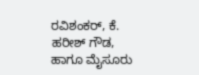ರವಿಶಂಕರ್, ಕೆ. ಹರೀಶ್ ಗೌಡ, ಹಾಗೂ ಮೈಸೂರು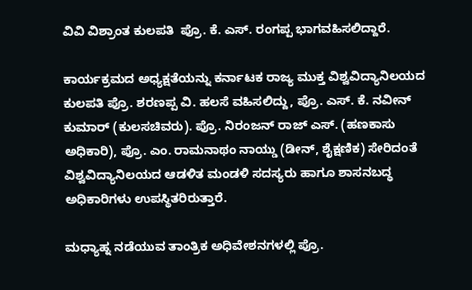ವಿವಿ ವಿಶ್ರಾಂತ ಕುಲಪತಿ  ಪ್ರೊ. ಕೆ. ಎಸ್. ರಂಗಪ್ಪ ಭಾಗವಹಿಸಲಿದ್ದಾರೆ.

ಕಾರ್ಯಕ್ರಮದ ಅಧ್ಯಕ್ಷತೆಯನ್ನು ಕರ್ನಾಟಕ ರಾಜ್ಯ ಮುಕ್ತ ವಿಶ್ವವಿದ್ಯಾನಿಲಯದ ಕುಲಪತಿ ಪ್ರೊ. ಶರಣಪ್ಪ ವಿ. ಹಲಸೆ ವಹಿಸಲಿದ್ದು, ಪ್ರೊ. ಎಸ್. ಕೆ. ನವೀನ್ ಕುಮಾರ್ (ಕುಲಸಚಿವರು). ಪ್ರೊ. ನಿರಂಜನ್ ರಾಜ್ ಎಸ್. (ಹಣಕಾಸು ಅಧಿಕಾರಿ), ಪ್ರೊ. ಎಂ. ರಾಮನಾಥಂ ನಾಯ್ಡು (ಡೀನ್, ಶೈಕ್ಷಣಿಕ) ಸೇರಿದಂತೆ ವಿಶ್ವವಿದ್ಯಾನಿಲಯದ ಆಡಳಿತ ಮಂಡಳಿ ಸದಸ್ಯರು ಹಾಗೂ ಶಾಸನಬದ್ಧ ಅಧಿಕಾರಿಗಳು ಉಪಸ್ಥಿತರಿರುತ್ತಾರೆ.

ಮಧ್ಯಾಹ್ನ ನಡೆಯುವ ತಾಂತ್ರಿಕ ಅಧಿವೇಶನಗಳಲ್ಲಿ ಪ್ರೊ.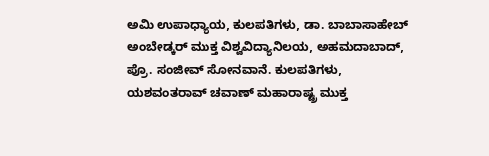ಅಮಿ ಉಪಾಧ್ಯಾಯ, ಕುಲಪತಿಗಳು, ಡಾ. ಬಾಬಾಸಾಹೇಬ್ ಅಂಬೇಡ್ಕರ್ ಮುಕ್ತ ವಿಶ್ವವಿದ್ಯಾನಿಲಯ, ಅಹಮದಾಬಾದ್, ಪ್ರೊ. ಸಂಜೀವ್ ಸೋನವಾನೆ. ಕುಲಪತಿಗಳು, ಯಶವಂತರಾವ್ ಚವಾಣ್ ಮಹಾರಾಷ್ಟ್ರ ಮುಕ್ತ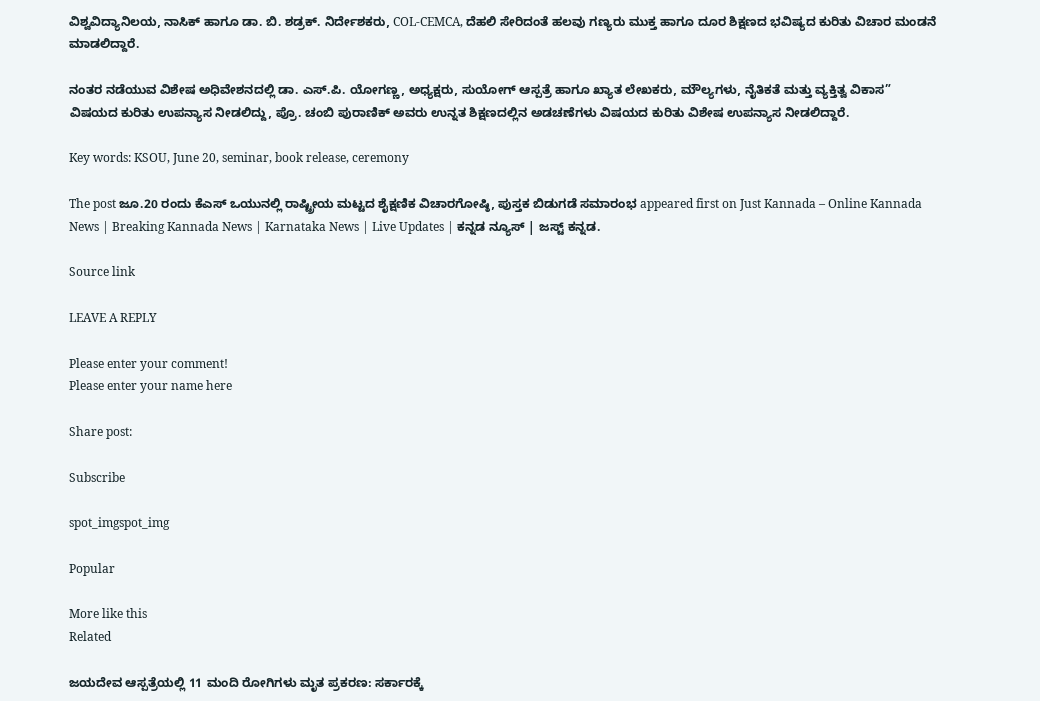ವಿಶ್ವವಿದ್ಯಾನಿಲಯ, ನಾಸಿಕ್ ಹಾಗೂ ಡಾ. ಬಿ. ಶಡ್ರಕ್. ನಿರ್ದೇಶಕರು, COL-CEMCA, ದೆಹಲಿ ಸೇರಿದಂತೆ ಹಲವು ಗಣ್ಯರು ಮುಕ್ತ ಹಾಗೂ ದೂರ ಶಿಕ್ಷಣದ ಭವಿಷ್ಯದ ಕುರಿತು ವಿಚಾರ ಮಂಡನೆ ಮಾಡಲಿದ್ದಾರೆ.

ನಂತರ ನಡೆಯುವ ವಿಶೇಷ ಅಧಿವೇಶನದಲ್ಲಿ ಡಾ. ಎಸ್.ಪಿ. ಯೋಗಣ್ಣ, ಅಧ್ಯಕ್ಷರು, ಸುಯೋಗ್ ಆಸ್ಪತ್ರೆ ಹಾಗೂ ಖ್ಯಾತ ಲೇಖಕರು, ಮೌಲ್ಯಗಳು, ನೈತಿಕತೆ ಮತ್ತು ವ್ಯಕ್ತಿತ್ವ ವಿಕಾಸ” ವಿಷಯದ ಕುರಿತು ಉಪನ್ಯಾಸ ನೀಡಲಿದ್ದು, ಪ್ರೊ. ಚಂಬಿ ಪುರಾಣಿಕ್ ಅವರು ಉನ್ನತ ಶಿಕ್ಷಣದಲ್ಲಿನ ಅಡಚಣೆಗಳು ವಿಷಯದ ಕುರಿತು ವಿಶೇಷ ಉಪನ್ಯಾಸ ನೀಡಲಿದ್ದಾರೆ.

Key words: KSOU, June 20, seminar, book release, ceremony

The post ಜೂ.20 ರಂದು ಕೆಎಸ್ ಒಯುನಲ್ಲಿ ರಾಷ್ಟ್ರೀಯ ಮಟ್ಟದ ಶೈಕ್ಷಣಿಕ ವಿಚಾರಗೋಷ್ಠಿ, ಪುಸ್ತಕ ಬಿಡುಗಡೆ ಸಮಾರಂಭ appeared first on Just Kannada – Online Kannada News | Breaking Kannada News | Karnataka News | Live Updates | ಕನ್ನಡ ನ್ಯೂಸ್ | ಜಸ್ಟ್ ಕನ್ನಡ.

Source link

LEAVE A REPLY

Please enter your comment!
Please enter your name here

Share post:

Subscribe

spot_imgspot_img

Popular

More like this
Related

ಜಯದೇವ ಆಸ್ಪತ್ರೆಯಲ್ಲಿ 11 ಮಂದಿ ರೋಗಿಗಳು ಮೃತ ಪ್ರಕರಣ: ಸರ್ಕಾರಕ್ಕೆ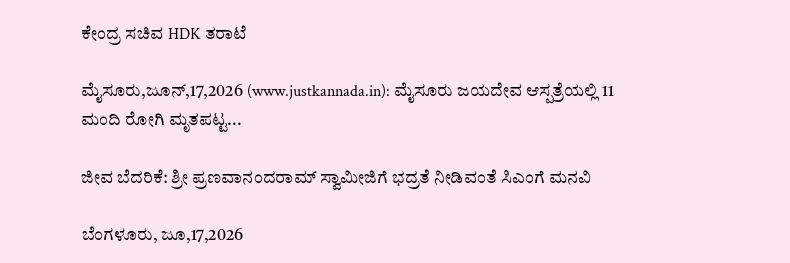ಕೇಂದ್ರ ಸಚಿವ HDK ತರಾಟೆ

ಮೈಸೂರು,ಜೂನ್,17,2026 (www.justkannada.in): ಮೈಸೂರು ಜಯದೇವ ಆಸ್ಪತ್ರೆಯಲ್ಲಿ 11 ಮಂದಿ ರೋಗಿ ಮೃತಪಟ್ಟ...

ಜೀವ ಬೆದರಿಕೆ: ಶ್ರೀ ಪ್ರಣವಾನಂದರಾಮ್ ಸ್ವಾಮೀಜಿಗೆ ಭದ್ರತೆ ನೀಡಿವಂತೆ ಸಿಎಂಗೆ ಮನವಿ

ಬೆಂಗಳೂರು, ಜೂ,17,2026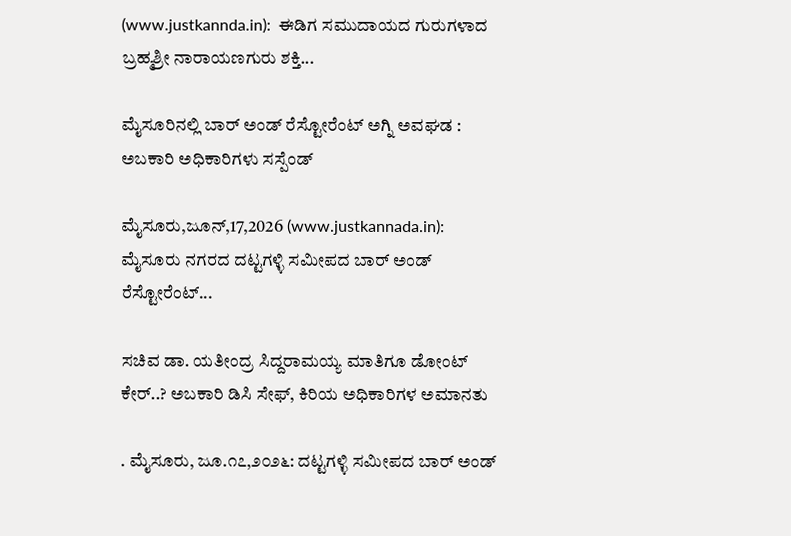(www.justkannda.in):  ಈಡಿಗ ಸಮುದಾಯದ ಗುರುಗಳಾದ ಬ್ರಹ್ಮಶ್ರೀ ನಾರಾಯಣಗುರು ಶಕ್ತಿ...

ಮೈಸೂರಿನಲ್ಲಿ ಬಾರ್ ಅಂಡ್ ರೆಸ್ಟೋರೆಂಟ್ ಅಗ್ನಿ ಅವಘಡ : ಅಬಕಾರಿ ಅಧಿಕಾರಿಗಳು ಸಸ್ಪೆಂಡ್

ಮೈಸೂರು,ಜೂನ್,17,2026 (www.justkannada.in): ಮೈಸೂರು ನಗರದ ದಟ್ಟಗಳ್ಳಿ ಸಮೀಪದ ಬಾರ್ ಅಂಡ್ ರೆಸ್ಟೋರೆಂಟ್...

ಸಚಿವ ಡಾ. ಯತೀಂದ್ರ ಸಿದ್ದರಾಮಯ್ಯ ಮಾತಿಗೂ ಡೋಂಟ್ ಕೇರ್..? ಅಬಕಾರಿ ಡಿಸಿ ಸೇಫ್, ಕಿರಿಯ ಅಧಿಕಾರಿಗಳ ಅಮಾನತು

. ಮೈಸೂರು, ಜೂ.೧೭,೨೦೨೬: ದಟ್ಟಗಳ್ಳಿ ಸಮೀಪದ ಬಾರ್ ಅಂಡ್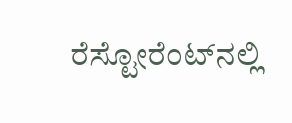ರೆಸ್ಟೋರೆಂಟ್‌ನಲ್ಲಿ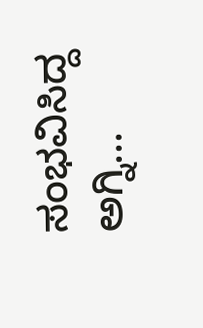ಸಂಭವಿಸಿದ್ದ ಅಗ್ನಿ...